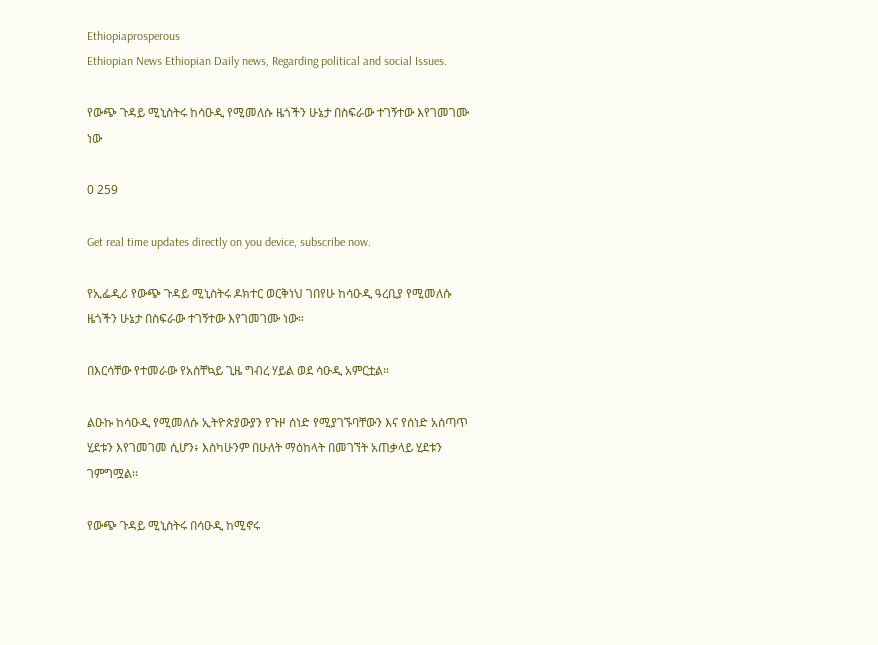Ethiopiaprosperous
Ethiopian News Ethiopian Daily news, Regarding political and social Issues.

የውጭ ጉዳይ ሚኒስትሩ ከሳዑዲ የሚመለሱ ዜጎችን ሁኔታ በስፍራው ተገኝተው እየገመገሙ ነው

0 259

Get real time updates directly on you device, subscribe now.

የኢፌዲሪ የውጭ ጉዳይ ሚኒስትሩ ዶክተር ወርቅነህ ገበየሁ ከሳዑዲ ዓረቢያ የሚመለሱ ዜጎችን ሁኔታ በስፍራው ተገኝተው እየገመገሙ ነው።

በእርሳቸው የተመራው የአስቸኳይ ጊዜ ግብረ ሃይል ወደ ሳዑዲ አምርቷል።

ልዑኩ ከሳዑዲ የሚመለሱ ኢትዮጵያውያን የጉዞ ሰነድ የሚያገኙባቸውን እና የሰነድ አሰጣጥ ሂደቱን እየገመገመ ሲሆን፥ እስካሁንም በሁለት ማዕከላት በመገኘት አጠቃላይ ሂደቱን ገምግሟል፡፡

የውጭ ጉዳይ ሚኒስትሩ በሳዑዲ ከሚኖሩ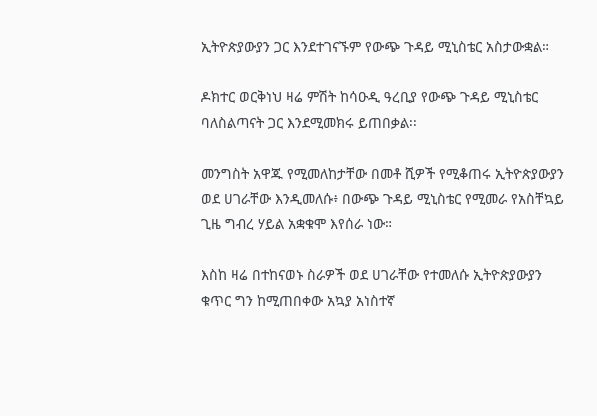ኢትዮጵያውያን ጋር እንደተገናኙም የውጭ ጉዳይ ሚኒስቴር አስታውቋል።

ዶክተር ወርቅነህ ዛሬ ምሽት ከሳዑዲ ዓረቢያ የውጭ ጉዳይ ሚኒስቴር ባለስልጣናት ጋር እንደሚመክሩ ይጠበቃል፡፡

መንግስት አዋጁ የሚመለከታቸው በመቶ ሺዎች የሚቆጠሩ ኢትዮጵያውያን ወደ ሀገራቸው እንዲመለሱ፥ በውጭ ጉዳይ ሚኒስቴር የሚመራ የአስቸኳይ ጊዜ ግብረ ሃይል አቋቁሞ እየሰራ ነው።

እስከ ዛሬ በተከናወኑ ስራዎች ወደ ሀገራቸው የተመለሱ ኢትዮጵያውያን ቁጥር ግን ከሚጠበቀው አኳያ አነስተኛ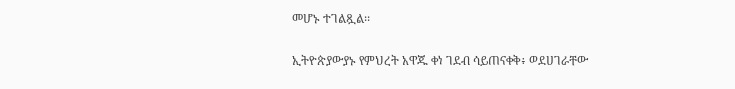መሆኑ ተገልጿል፡፡

ኢትዮጵያውያኑ የምህረት አዋጁ ቀነ ገደብ ሳይጠናቀቅ፥ ወደሀገራቸው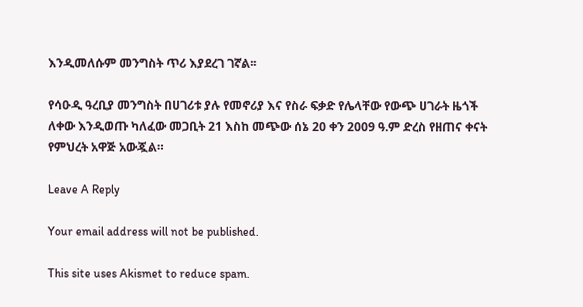እንዲመለሱም መንግስት ጥሪ እያደረገ ገኛል፡፡

የሳዑዲ ዓረቢያ መንግስት በሀገሪቱ ያሉ የመኖሪያ እና የስራ ፍቃድ የሌላቸው የውጭ ሀገራት ዜጎች ለቀው እንዲወጡ ካለፈው መጋቢት 21 እስከ መጭው ሰኔ 20 ቀን 2009 ዓ.ም ድረስ የዘጠና ቀናት የምህረት አዋጅ አውጇል።

Leave A Reply

Your email address will not be published.

This site uses Akismet to reduce spam.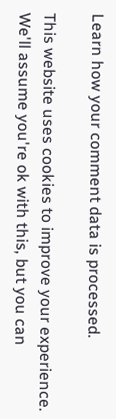Learn how your comment data is processed.

This website uses cookies to improve your experience. We'll assume you're ok with this, but you can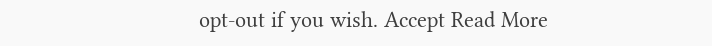opt-out if you wish. Accept Read More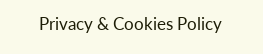Privacy & Cookies Policy